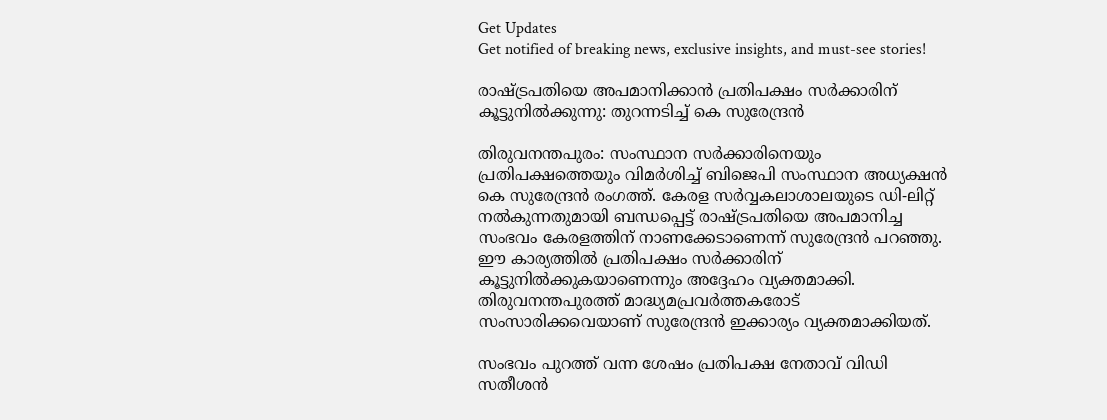Get Updates
Get notified of breaking news, exclusive insights, and must-see stories!

രാഷ്ട്രപതിയെ അപമാനിക്കാന്‍ പ്രതിപക്ഷം സര്‍ക്കാരിന് കൂട്ടുനില്‍ക്കുന്നു: തുറന്നടിച്ച് കെ സുരേന്ദ്രന്‍

തിരുവനന്തപുരം: സംസ്ഥാന സര്‍ക്കാരിനെയും പ്രതിപക്ഷത്തെയും വിമര്‍ശിച്ച് ബിജെപി സംസ്ഥാന അധ്യക്ഷന്‍ കെ സുരേന്ദ്രന്‍ രംഗത്ത്. കേരള സര്‍വ്വകലാശാലയുടെ ഡി-ലിറ്റ് നല്‍കുന്നതുമായി ബന്ധപ്പെട്ട് രാഷ്ട്രപതിയെ അപമാനിച്ച സംഭവം കേരളത്തിന് നാണക്കേടാണെന്ന് സുരേന്ദ്രന്‍ പറഞ്ഞു. ഈ കാര്യത്തില്‍ പ്രതിപക്ഷം സര്‍ക്കാരിന് കൂട്ടുനില്‍ക്കുകയാണെന്നും അദ്ദേഹം വ്യക്തമാക്കി. തിരുവനന്തപുരത്ത് മാദ്ധ്യമപ്രവര്‍ത്തകരോട് സംസാരിക്കവെയാണ് സുരേന്ദ്രന്‍ ഇക്കാര്യം വ്യക്തമാക്കിയത്.

സംഭവം പുറത്ത് വന്ന ശേഷം പ്രതിപക്ഷ നേതാവ് വിഡി സതീശന്‍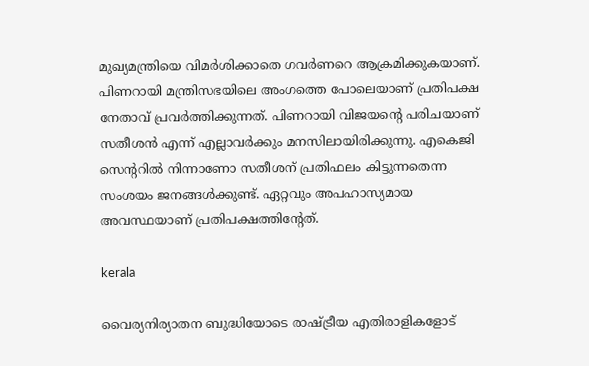മുഖ്യമന്ത്രിയെ വിമര്‍ശിക്കാതെ ഗവര്‍ണറെ ആക്രമിക്കുകയാണ്. പിണറായി മന്ത്രിസഭയിലെ അംഗത്തെ പോലെയാണ് പ്രതിപക്ഷ നേതാവ് പ്രവര്‍ത്തിക്കുന്നത്. പിണറായി വിജയന്റെ പരിചയാണ് സതീശന്‍ എന്ന് എല്ലാവര്‍ക്കും മനസിലായിരിക്കുന്നു. എകെജി സെന്ററില്‍ നിന്നാണോ സതീശന് പ്രതിഫലം കിട്ടുന്നതെന്ന സംശയം ജനങ്ങള്‍ക്കുണ്ട്. ഏറ്റവും അപഹാസ്യമായ അവസ്ഥയാണ് പ്രതിപക്ഷത്തിന്റേത്.

kerala

വൈര്യനിര്യാതന ബുദ്ധിയോടെ രാഷ്ട്രീയ എതിരാളികളോട്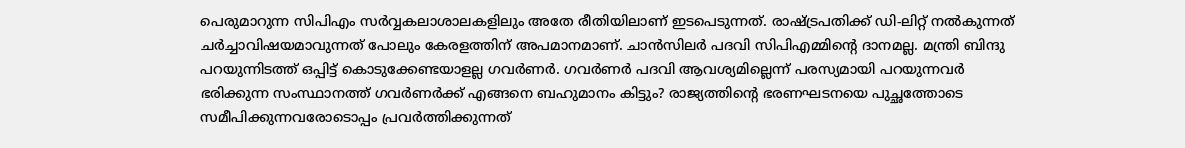പെരുമാറുന്ന സിപിഎം സര്‍വ്വകലാശാലകളിലും അതേ രീതിയിലാണ് ഇടപെടുന്നത്. രാഷ്ട്രപതിക്ക് ഡി-ലിറ്റ് നല്‍കുന്നത് ചര്‍ച്ചാവിഷയമാവുന്നത് പോലും കേരളത്തിന് അപമാനമാണ്. ചാന്‍സിലര്‍ പദവി സിപിഎമ്മിന്റെ ദാനമല്ല. മന്ത്രി ബിന്ദു പറയുന്നിടത്ത് ഒപ്പിട്ട് കൊടുക്കേണ്ടയാളല്ല ഗവര്‍ണര്‍. ഗവര്‍ണര്‍ പദവി ആവശ്യമില്ലെന്ന് പരസ്യമായി പറയുന്നവര്‍ ഭരിക്കുന്ന സംസ്ഥാനത്ത് ഗവര്‍ണര്‍ക്ക് എങ്ങനെ ബഹുമാനം കിട്ടും? രാജ്യത്തിന്റെ ഭരണഘടനയെ പുച്ഛത്തോടെ സമീപിക്കുന്നവരോടൊപ്പം പ്രവര്‍ത്തിക്കുന്നത്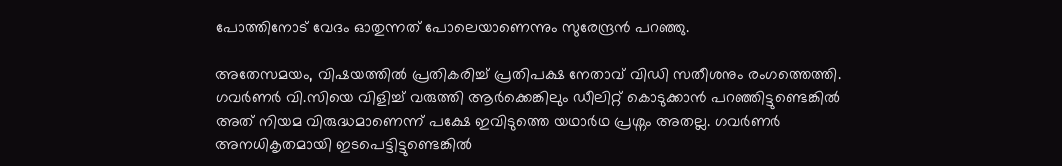പോത്തിനോട് വേദം ഓതുന്നത് പോലെയാണെന്നും സുരേന്ദ്രന്‍ പറഞ്ഞു.

അതേസമയം, വിഷയത്തില്‍ പ്രതികരിച്ച് പ്രതിപക്ഷ നേതാവ് വിഡി സതീശനും രംഗത്തെത്തി. ഗവര്‍ണര്‍ വി.സിയെ വിളിച്ച് വരുത്തി ആര്‍ക്കെങ്കിലും ഡീലിറ്റ് കൊടുക്കാന്‍ പറഞ്ഞിട്ടുണ്ടെങ്കില്‍ അത് നിയമ വിരുദ്ധമാണെന്ന് പക്ഷേ ഇവിടുത്തെ യഥാര്‍ഥ പ്രശ്നം അതല്ല. ഗവര്‍ണര്‍ അനധികൃതമായി ഇടപെട്ടിട്ടുണ്ടെങ്കില്‍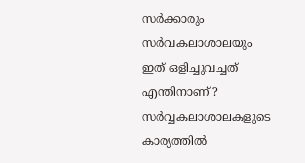സര്‍ക്കാരും സര്‍വകലാശാലയും ഇത് ഒളിച്ചുവച്ചത് എന്തിനാണ്? സര്‍വ്വകലാശാലകളുടെ കാര്യത്തില്‍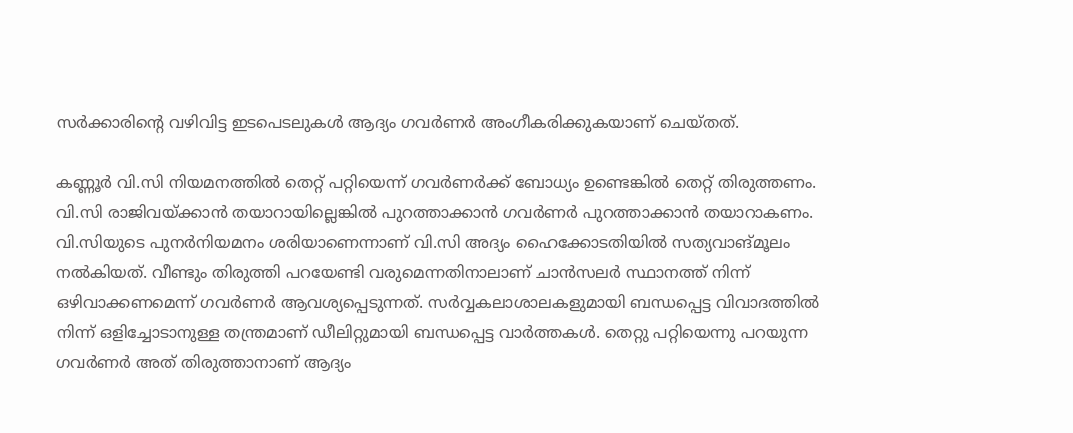സര്‍ക്കാരിന്റെ വഴിവിട്ട ഇടപെടലുകള്‍ ആദ്യം ഗവര്‍ണര്‍ അംഗീകരിക്കുകയാണ് ചെയ്തത്.

കണ്ണൂര്‍ വി.സി നിയമനത്തില്‍ തെറ്റ് പറ്റിയെന്ന് ഗവര്‍ണര്‍ക്ക് ബോധ്യം ഉണ്ടെങ്കില്‍ തെറ്റ് തിരുത്തണം. വി.സി രാജിവയ്ക്കാന്‍ തയാറായില്ലെങ്കില്‍ പുറത്താക്കാന്‍ ഗവര്‍ണര്‍ പുറത്താക്കാന്‍ തയാറാകണം. വി.സിയുടെ പുനര്‍നിയമനം ശരിയാണെന്നാണ് വി.സി അദ്യം ഹൈക്കോടതിയില്‍ സത്യവാങ്മൂലം നല്‍കിയത്. വീണ്ടും തിരുത്തി പറയേണ്ടി വരുമെന്നതിനാലാണ് ചാന്‍സലര്‍ സ്ഥാനത്ത് നിന്ന് ഒഴിവാക്കണമെന്ന് ഗവര്‍ണര്‍ ആവശ്യപ്പെടുന്നത്. സര്‍വ്വകലാശാലകളുമായി ബന്ധപ്പെട്ട വിവാദത്തില്‍ നിന്ന് ഒളിച്ചോടാനുള്ള തന്ത്രമാണ് ഡീലിറ്റുമായി ബന്ധപ്പെട്ട വാര്‍ത്തകള്‍. തെറ്റു പറ്റിയെന്നു പറയുന്ന ഗവര്‍ണര്‍ അത് തിരുത്താനാണ് ആദ്യം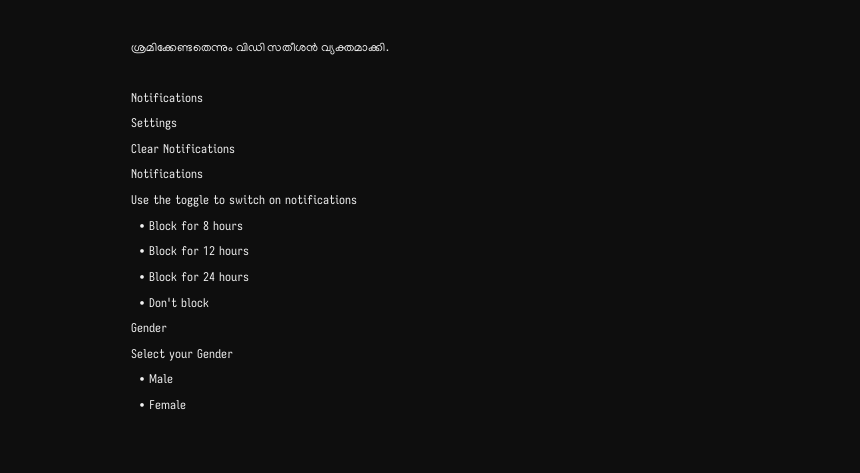ശ്രമിക്കേണ്ടതെന്നും വിഡി സതീശന്‍ വ്യക്തമാക്കി.

Notifications
Settings
Clear Notifications
Notifications
Use the toggle to switch on notifications
  • Block for 8 hours
  • Block for 12 hours
  • Block for 24 hours
  • Don't block
Gender
Select your Gender
  • Male
  • Female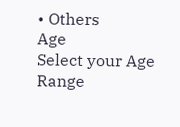• Others
Age
Select your Age Range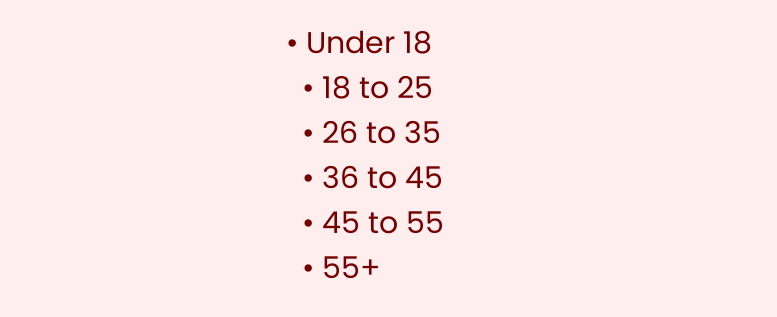• Under 18
  • 18 to 25
  • 26 to 35
  • 36 to 45
  • 45 to 55
  • 55+